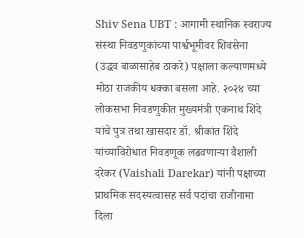Shiv Sena UBT : आगामी स्थानिक स्वराज्य संस्था निवडणुकांच्या पार्श्वभूमीवर शिवसेना (उद्धव बाळासाहेब ठाकरे) पक्षाला कल्याणमध्ये मोठा राजकीय धक्का बसला आहे. २०२४ च्या लोकसभा निवडणुकीत मुख्यमंत्री एकनाथ शिंदे यांचे पुत्र तथा खासदार डॉ. श्रीकांत शिंदे यांच्याविरोधात निवडणूक लढवणाऱ्या वैशाली दरेकर (Vaishali Darekar) यांनी पक्षाच्या प्राथमिक सदस्यत्वासह सर्व पदांचा राजीनामा दिला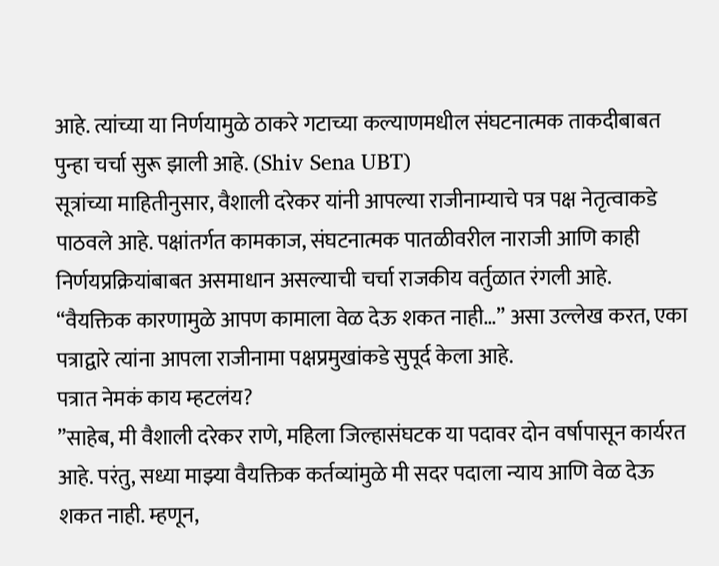आहे. त्यांच्या या निर्णयामुळे ठाकरे गटाच्या कल्याणमधील संघटनात्मक ताकदीबाबत पुन्हा चर्चा सुरू झाली आहे. (Shiv Sena UBT)
सूत्रांच्या माहितीनुसार, वैशाली दरेकर यांनी आपल्या राजीनाम्याचे पत्र पक्ष नेतृत्वाकडे पाठवले आहे. पक्षांतर्गत कामकाज, संघटनात्मक पातळीवरील नाराजी आणि काही निर्णयप्रक्रियांबाबत असमाधान असल्याची चर्चा राजकीय वर्तुळात रंगली आहे. “वैयक्तिक कारणामुळे आपण कामाला वेळ देऊ शकत नाही…” असा उल्लेख करत, एका पत्राद्वारे त्यांना आपला राजीनामा पक्षप्रमुखांकडे सुपूर्द केला आहे.
पत्रात नेमकं काय म्हटलंय?
”साहेब, मी वैशाली दरेकर राणे, महिला जिल्हासंघटक या पदावर दोन वर्षापासून कार्यरत आहे. परंतु, सध्या माझ्या वैयक्तिक कर्तव्यांमुळे मी सदर पदाला न्याय आणि वेळ देऊ शकत नाही. म्हणून,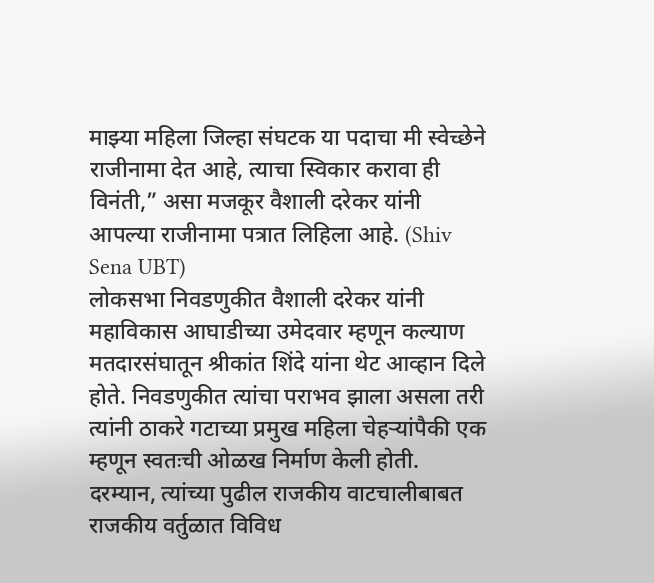माझ्या महिला जिल्हा संघटक या पदाचा मी स्वेच्छेने राजीनामा देत आहे, त्याचा स्विकार करावा ही विनंती,” असा मजकूर वैशाली दरेकर यांनी आपल्या राजीनामा पत्रात लिहिला आहे. (Shiv Sena UBT)
लोकसभा निवडणुकीत वैशाली दरेकर यांनी महाविकास आघाडीच्या उमेदवार म्हणून कल्याण मतदारसंघातून श्रीकांत शिंदे यांना थेट आव्हान दिले होते. निवडणुकीत त्यांचा पराभव झाला असला तरी त्यांनी ठाकरे गटाच्या प्रमुख महिला चेहऱ्यांपैकी एक म्हणून स्वतःची ओळख निर्माण केली होती.
दरम्यान, त्यांच्या पुढील राजकीय वाटचालीबाबत राजकीय वर्तुळात विविध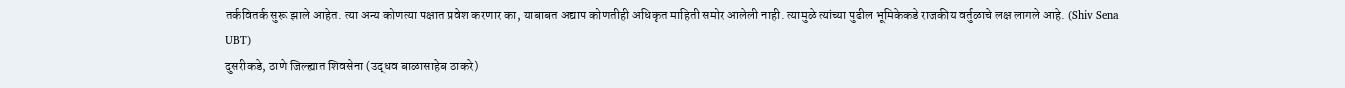तर्कवितर्क सुरू झाले आहेत. त्या अन्य कोणत्या पक्षात प्रवेश करणार का, याबाबत अद्याप कोणतीही अधिकृत माहिती समोर आलेली नाही. त्यामुळे त्यांच्या पुढील भूमिकेकडे राजकीय वर्तुळाचे लक्ष लागले आहे. (Shiv Sena UBT)
दुसरीकडे, ठाणे जिल्ह्यात शिवसेना (उद्धव बाळासाहेब ठाकरे)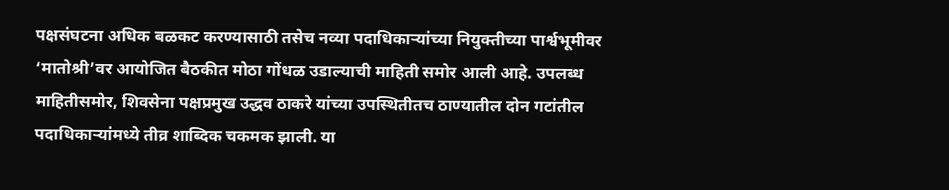पक्षसंघटना अधिक बळकट करण्यासाठी तसेच नव्या पदाधिकाऱ्यांच्या नियुक्तीच्या पार्श्वभूमीवर ‘मातोश्री’वर आयोजित बैठकीत मोठा गोंधळ उडाल्याची माहिती समोर आली आहे. उपलब्ध माहितीसमोर, शिवसेना पक्षप्रमुख उद्धव ठाकरे यांच्या उपस्थितीतच ठाण्यातील दोन गटांतील पदाधिकाऱ्यांमध्ये तीव्र शाब्दिक चकमक झाली. या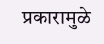प्रकारामुळे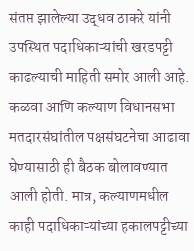संतप्त झालेल्या उद्धव ठाकरे यांनी उपस्थित पदाधिकाऱ्यांची खरडपट्टी काढल्याची माहिती समोर आली आहे.
कळवा आणि कल्याण विधानसभा मतदारसंघांतील पक्षसंघटनेचा आढावा घेण्यासाठी ही बैठक बोलावण्यात आली होती. मात्र, कल्याणमधील काही पदाधिकाऱ्यांच्या हकालपट्टीच्या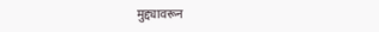मुद्द्यावरून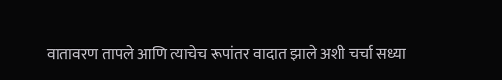वातावरण तापले आणि त्याचेच रूपांतर वादात झाले अशी चर्चा सध्या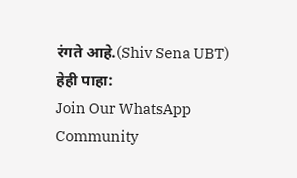रंगते आहे.(Shiv Sena UBT)
हेही पाहा:
Join Our WhatsApp Community